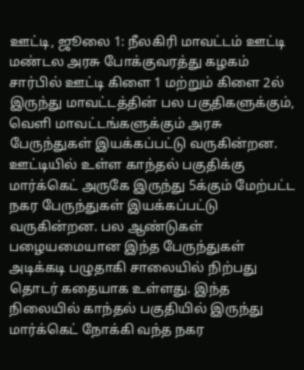ஊட்டி, ஜூலை 1: நீலகிரி மாவட்டம் ஊட்டி மண்டல அரசு போக்குவரத்து கழகம் சார்பில் ஊட்டி கிளை 1 மற்றும் கிளை 2ல் இருந்து மாவட்டத்தின் பல பகுதிகளுக்கும், வெளி மாவட்டங்களுக்கும் அரசு பேருந்துகள் இயக்கப்பட்டு வருகின்றன. ஊட்டியில் உள்ள காந்தல் பகுதிக்கு மார்க்கெட் அருகே இருந்து 5க்கும் மேற்பட்ட நகர பேருந்துகள் இயக்கப்பட்டு வருகின்றன. பல ஆண்டுகள் பழையமையான இந்த பேருந்துகள் அடிக்கடி பழுதாகி சாலையில் நிற்பது தொடர் கதையாக உள்ளது. இந்த நிலையில் காந்தல் பகுதியில் இருந்து மார்க்கெட் நோக்கி வந்த நகர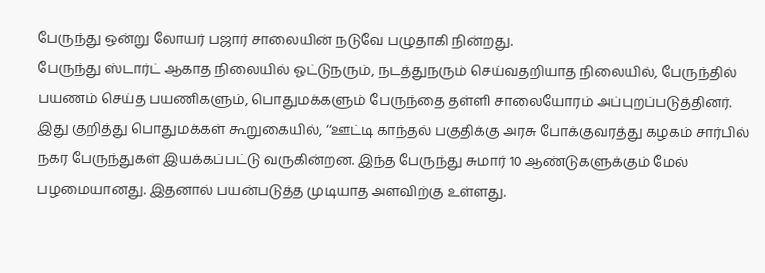பேருந்து ஒன்று லோயர் பஜார் சாலையின் நடுவே பழுதாகி நின்றது.
பேருந்து ஸ்டார்ட் ஆகாத நிலையில் ஓட்டுநரும், நடத்துநரும் செய்வதறியாத நிலையில், பேருந்தில் பயணம் செய்த பயணிகளும், பொதுமக்களும் பேருந்தை தள்ளி சாலையோரம் அப்புறப்படுத்தினர். இது குறித்து பொதுமக்கள் கூறுகையில், ‘‘ஊட்டி காந்தல் பகுதிக்கு அரசு போக்குவரத்து கழகம் சார்பில் நகர பேருந்துகள் இயக்கப்பட்டு வருகின்றன. இந்த பேருந்து சுமார் 10 ஆண்டுகளுக்கும் மேல் பழமையானது. இதனால் பயன்படுத்த முடியாத அளவிற்கு உள்ளது.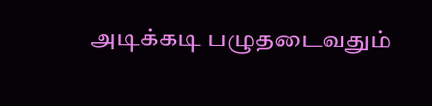அடிக்கடி பழுதடைவதும்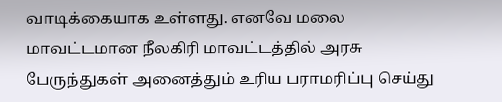வாடிக்கையாக உள்ளது. எனவே மலை மாவட்டமான நீலகிரி மாவட்டத்தில் அரசு பேருந்துகள் அனைத்தும் உரிய பராமரிப்பு செய்து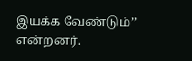இயக்க வேண்டும்’’ என்றனர்.